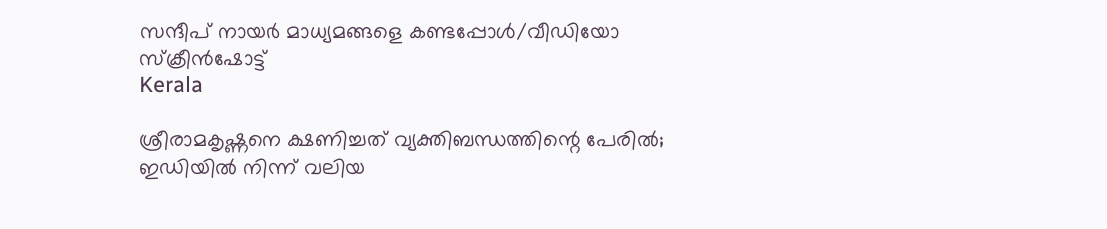സന്ദീപ് നായര്‍ മാധ്യമങ്ങളെ കണ്ടപ്പോള്‍/വീഡിയോ സ്‌ക്രീന്‍ഷോട്ട്‌
Kerala

ശ്രീരാമകൃഷ്ണനെ ക്ഷണിച്ചത് വ്യക്തിബന്ധത്തിന്റെ പേരില്‍; ഇഡിയില്‍ നിന്ന് വലിയ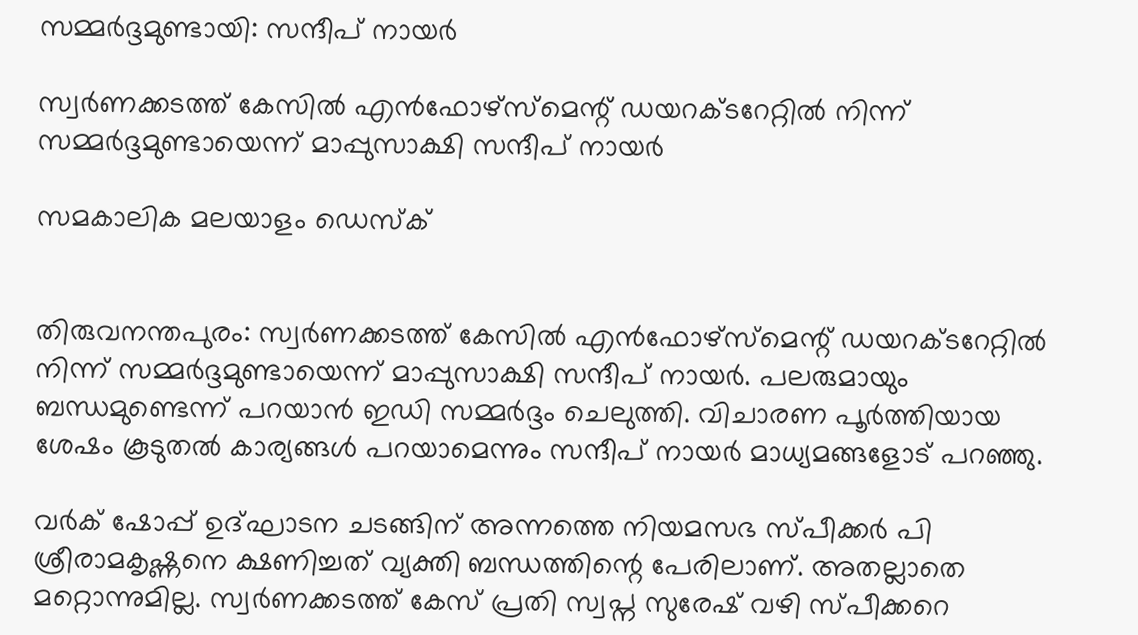സമ്മര്‍ദ്ദമുണ്ടായി: സന്ദീപ് നായര്‍

സ്വര്‍ണക്കടത്ത് കേസില്‍ എന്‍ഫോഴ്‌സ്‌മെന്റ് ഡയറക്ടറേറ്റില്‍ നിന്ന് സമ്മര്‍ദ്ദമുണ്ടായെന്ന് മാപ്പുസാക്ഷി സന്ദീപ് നായര്‍

സമകാലിക മലയാളം ഡെസ്ക്


തിരുവനന്തപുരം: സ്വര്‍ണക്കടത്ത് കേസില്‍ എന്‍ഫോഴ്‌സ്‌മെന്റ് ഡയറക്ടറേറ്റില്‍ നിന്ന് സമ്മര്‍ദ്ദമുണ്ടായെന്ന് മാപ്പുസാക്ഷി സന്ദീപ് നായര്‍. പലരുമായും ബന്ധമുണ്ടെന്ന് പറയാന്‍ ഇഡി സമ്മര്‍ദ്ദം ചെലുത്തി. വിചാരണ പൂര്‍ത്തിയായ ശേഷം കൂടുതല്‍ കാര്യങ്ങള്‍ പറയാമെന്നും സന്ദീപ് നായര്‍ മാധ്യമങ്ങളോട് പറഞ്ഞു.

വര്‍ക് ഷോപ്പ് ഉദ്ഘാടന ചടങ്ങിന് അന്നത്തെ നിയമസഭ സ്പീക്കര്‍ പി ശ്രീരാമകൃഷ്ണനെ ക്ഷണിച്ചത് വ്യക്തി ബന്ധത്തിന്റെ പേരിലാണ്. അതല്ലാതെ മറ്റൊന്നുമില്ല. സ്വര്‍ണക്കടത്ത് കേസ് പ്രതി സ്വപ്ന സുരേഷ് വഴി സ്പീക്കറെ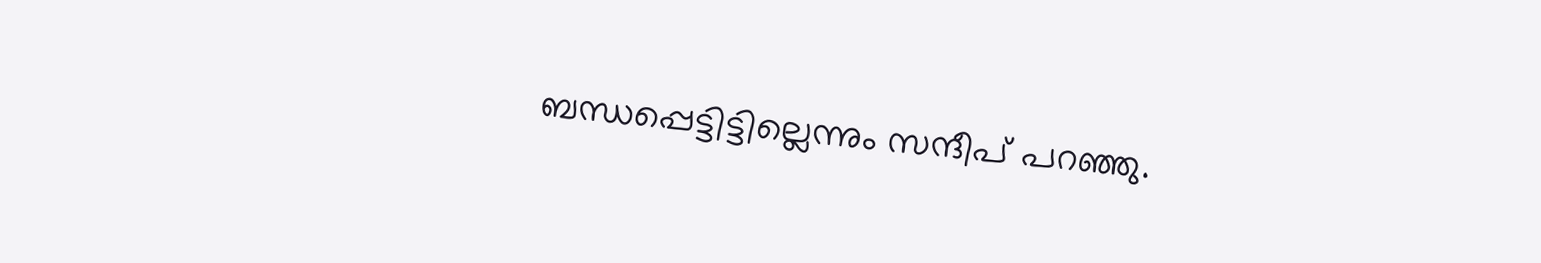ബന്ധപ്പെട്ടിട്ടില്ലെന്നും സന്ദീപ് പറഞ്ഞു.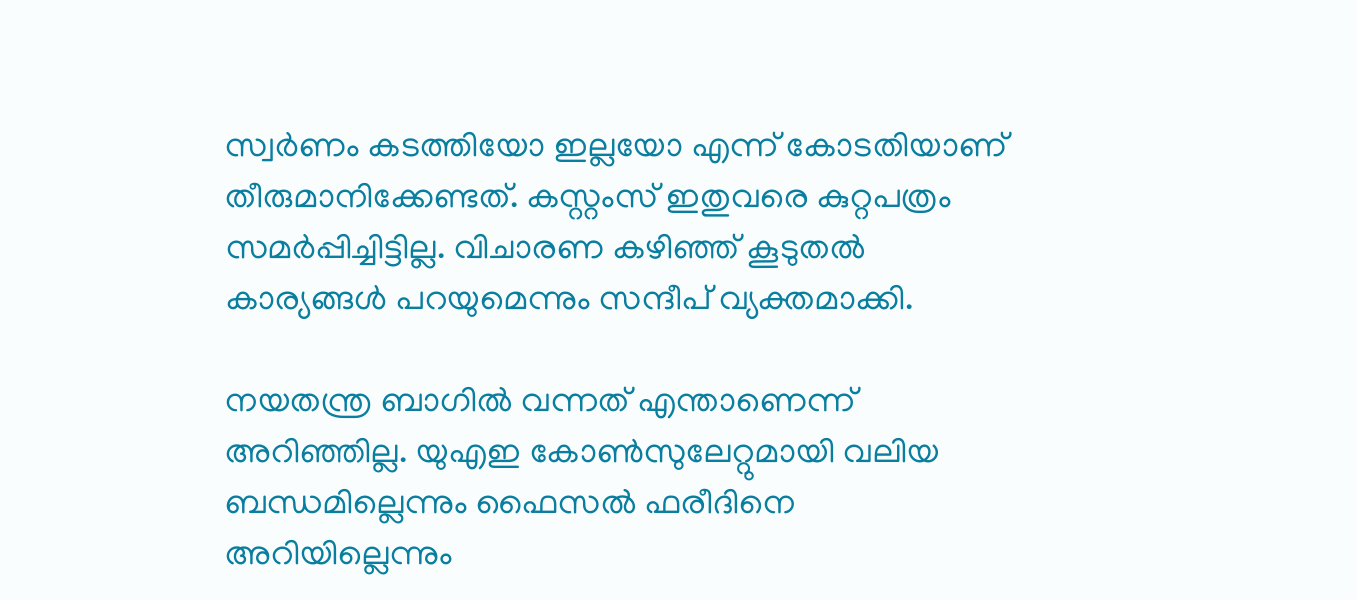സ്വര്‍ണം കടത്തിയോ ഇല്ലയോ എന്ന് കോടതിയാണ് തീരുമാനിക്കേണ്ടത്. കസ്റ്റംസ് ഇതുവരെ കുറ്റപത്രം സമര്‍പ്പിച്ചിട്ടില്ല. വിചാരണ കഴിഞ്ഞ് കൂടുതല്‍ കാര്യങ്ങള്‍ പറയുമെന്നും സന്ദീപ് വ്യക്തമാക്കി.

നയതന്ത്ര ബാഗില്‍ വന്നത് എന്താണെന്ന് അറിഞ്ഞില്ല. യുഎഇ കോണ്‍സുലേറ്റുമായി വലിയ ബന്ധമില്ലെന്നും ഫൈസല്‍ ഫരീദിനെ അറിയില്ലെന്നും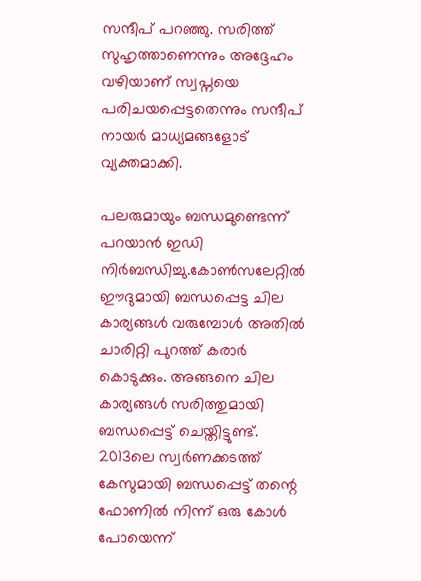സന്ദീപ് പറഞ്ഞു. സരിത്ത് സുഹൃത്താണെന്നും അദ്ദേഹം വഴിയാണ് സ്വപ്നയെ പരിചയപ്പെട്ടതെന്നും സന്ദീപ് നായര്‍ മാധ്യമങ്ങളോട് വ്യക്തമാക്കി.

പലരുമായും ബന്ധമുണ്ടെന്ന് പറയാന്‍ ഇഡി നിര്‍ബന്ധിച്ചു.കോണ്‍സലേറ്റില്‍ ഈദുമായി ബന്ധപ്പെട്ട ചില കാര്യങ്ങള്‍ വരുമ്പോള്‍ അതില്‍ ചാരിറ്റി പുറത്ത് കരാര്‍ കൊടുക്കും. അങ്ങനെ ചില കാര്യങ്ങള്‍ സരിത്തുമായി ബന്ധപ്പെട്ട് ചെയ്തിട്ടുണ്ട്. 2013ലെ സ്വര്‍ണക്കടത്ത് കേസുമായി ബന്ധപ്പെട്ട് തന്റെ ഫോണില്‍ നിന്ന് ഒരു കോള്‍ പോയെന്ന്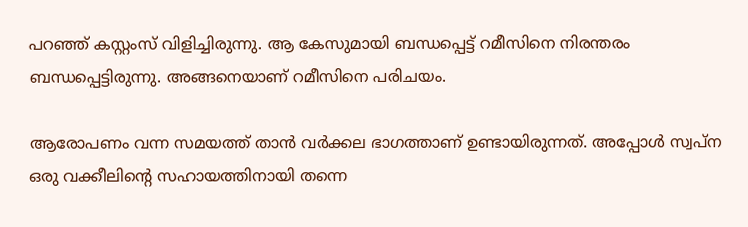പറഞ്ഞ് കസ്റ്റംസ് വിളിച്ചിരുന്നു. ആ കേസുമായി ബന്ധപ്പെട്ട് റമീസിനെ നിരന്തരം ബന്ധപ്പെട്ടിരുന്നു. അങ്ങനെയാണ് റമീസിനെ പരിചയം.

ആരോപണം വന്ന സമയത്ത് താന്‍ വര്‍ക്കല ഭാഗത്താണ് ഉണ്ടായിരുന്നത്. അപ്പോള്‍ സ്വപ്ന ഒരു വക്കീലിന്റെ സഹായത്തിനായി തന്നെ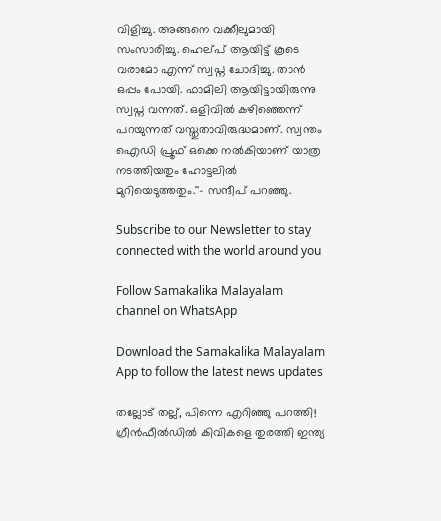വിളിച്ചു. അങ്ങനെ വക്കീലുമായി സംസാരിച്ചു. ഹെല്പ് ആയിട്ട് കൂടെ വരാമോ എന്ന് സ്വപ്ന ചോദിച്ചു. താന്‍ ഒപ്പം പോയി. ഫാമിലി ആയിട്ടായിരുന്നു സ്വപ്ന വന്നത്. ഒളിവില്‍ കഴിഞ്ഞെന്ന് പറയുന്നത് വസ്തുതാവിരുദ്ധമാണ്. സ്വന്തം ഐഡി പ്രൂഫ് ഒക്കെ നല്‍കിയാണ് യാത്ര നടത്തിയതും ഹോട്ടലില്‍ മുറിയെടുത്തതും.''- സന്ദീപ് പറഞ്ഞു.

Subscribe to our Newsletter to stay connected with the world around you

Follow Samakalika Malayalam channel on WhatsApp

Download the Samakalika Malayalam App to follow the latest news updates

തല്ലോട് തല്ല്, പിന്നെ എറിഞ്ഞു പറത്തി! ഗ്രീന്‍ഫീല്‍ഡില്‍ കിവികളെ തുരത്തി ഇന്ത്യ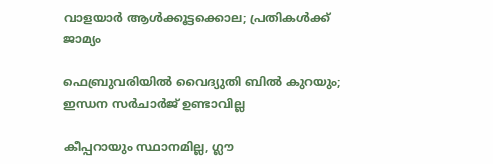വാളയാര്‍ ആള്‍ക്കൂട്ടക്കൊല; പ്രതികള്‍ക്ക് ജാമ്യം

ഫെബ്രുവരിയില്‍ വൈദ്യുതി ബില്‍ കുറയും; ഇന്ധന സര്‍ചാര്‍ജ് ഉണ്ടാവില്ല

കീപ്പറായും സ്ഥാനമില്ല, ഗ്ലൗ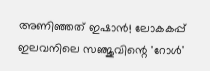അണിഞ്ഞത് ഇഷാൻ! ലോകകപ്പ് ഇലവനിലെ സഞ്ജുവിന്റെ 'റോൾ'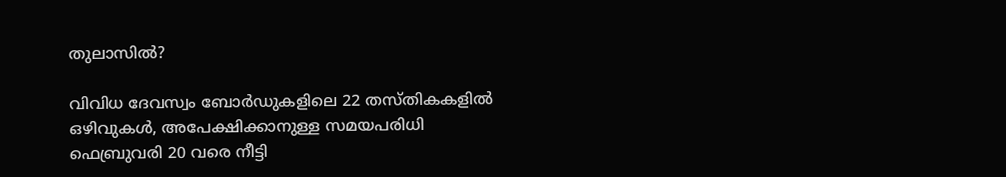തുലാസിൽ?

വിവിധ ദേവസ്വം ബോർഡുകളിലെ 22 തസ്തികകളിൽ ഒഴിവുകൾ, അപേക്ഷിക്കാനുള്ള സമയപരിധി ഫെബ്രുവരി 20 വരെ നീട്ടി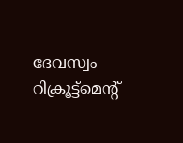ദേവസ്വം റിക്രൂട്ട്മെന്റ്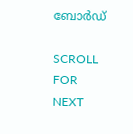ബോർഡ്

SCROLL FOR NEXT